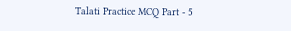Talati Practice MCQ Part - 5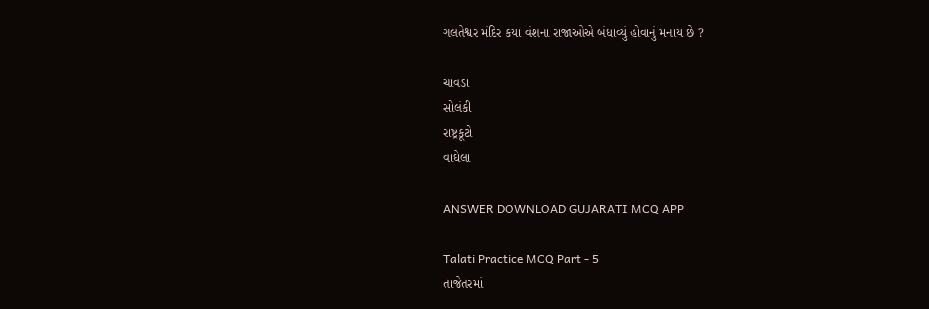ગલતેશ્વર મંદિર કયા વંશના રાજાઓએ બંધાવ્યું હોવાનું મનાય છે ?

ચાવડા
સોલંકી
રાષ્ટ્રકૂટો
વાઘેલા

ANSWER DOWNLOAD GUJARATI MCQ APP

Talati Practice MCQ Part - 5
તાજેતરમાં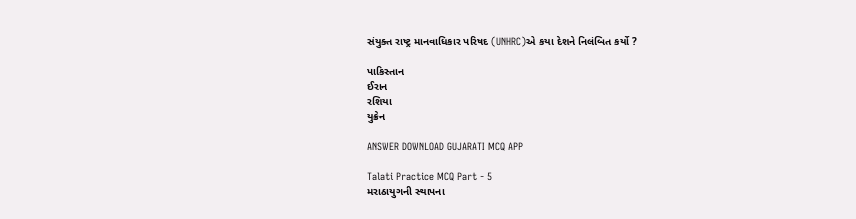સંયુક્ત રાષ્ટ્ર માનવાધિકાર પરિષદ (UNHRC)એ કયા દેશને નિલંબિત કર્યો ?

પાકિસ્તાન
ઈરાન
રશિયા
યુક્રેન

ANSWER DOWNLOAD GUJARATI MCQ APP

Talati Practice MCQ Part - 5
મરાઠાયુગની સ્થાપના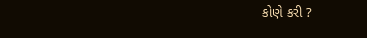કોણે કરી ?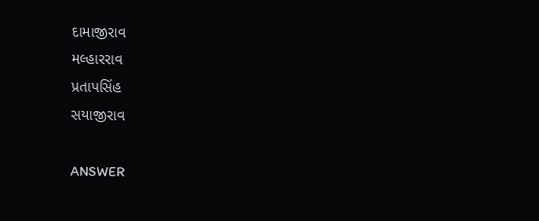દામાજીરાવ
મલ્હારરાવ
પ્રતાપસિંહ
સયાજીરાવ

ANSWER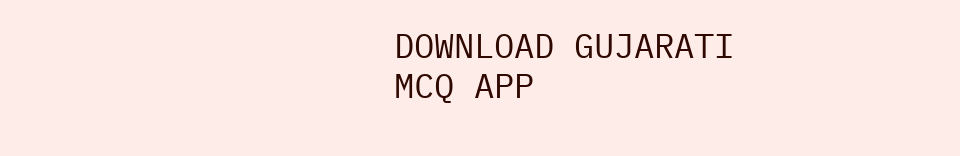DOWNLOAD GUJARATI MCQ APP